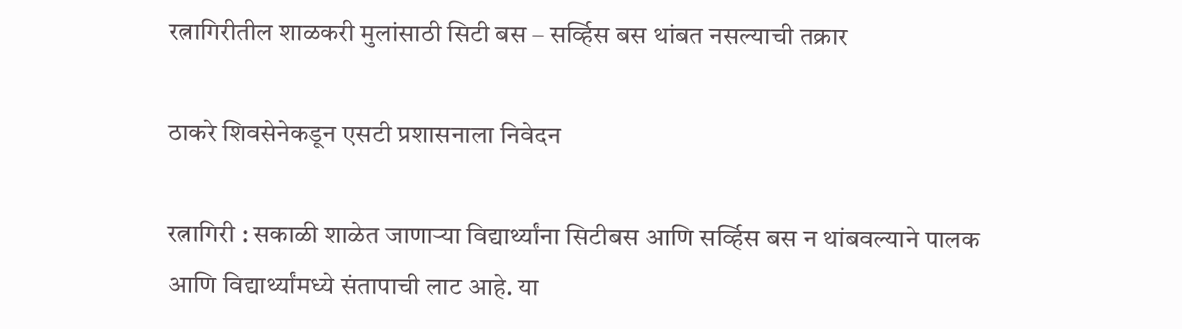रत्नागिरीतील शाळकरी मुलांसाठी सिटी बस – सर्व्हिस बस थांबत नसल्याची तक्रार

ठाकरे शिवसेनेकडून एसटी प्रशासनाला निवेदन

रत्नागिरी : सकाळी शाळेत जाणाऱ्या विद्यार्थ्यांना सिटीबस आणि सर्व्हिस बस न थांबवल्याने पालक आणि विद्यार्थ्यांमध्ये संतापाची लाट आहे. या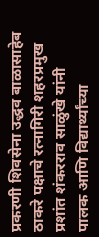प्रकरणी शिवसेना उद्धव बाळासाहेब ठाकरे पक्षाचे रत्नागिरी शहरप्रमुख प्रशांत शंकरराव साळुंखे यांनी पालक आणि विद्यार्थ्यांच्या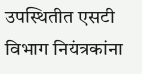उपस्थितीत एसटी विभाग नियंत्रकांना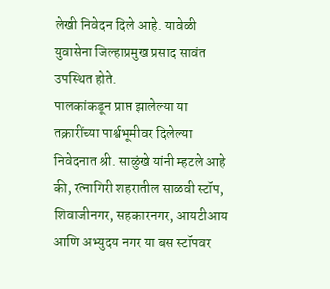लेखी निवेदन दिले आहे. यावेळी युवासेना जिल्हाप्रमुख प्रसाद सावंत उपस्थित होते.
पालकांकडून प्राप्त झालेल्या या तक्रारींच्या पार्श्वभूमीवर दिलेल्या निवेदनात श्री. साळुंखे यांनी म्हटले आहे की, रत्नागिरी शहरातील साळवी स्टॉप, शिवाजीनगर, सहकारनगर, आयटीआय आणि अभ्युदय नगर या बस स्टॉपवर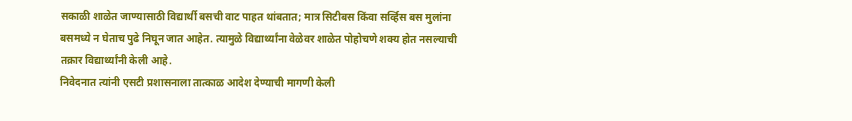सकाळी शाळेत जाण्यासाठी विद्यार्थी बसची वाट पाहत थांबतात; मात्र सिटीबस किंवा सर्व्हिस बस मुलांना बसमध्ये न घेताच पुढे निघून जात आहेत. त्यामुळे विद्यार्थ्यांना वेळेवर शाळेत पोहोचणे शक्य होत नसल्याची तक्रार विद्यार्थ्यांनी केली आहे.
निवेदनात त्यांनी एसटी प्रशासनाला तात्काळ आदेश देण्याची मागणी केली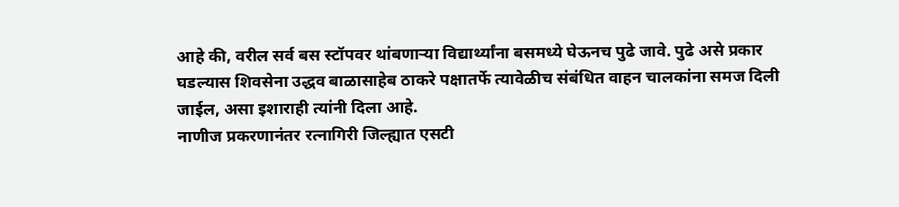आहे की, वरील सर्व बस स्टॉपवर थांबणाऱ्या विद्यार्थ्यांना बसमध्ये घेऊनच पुढे जावे. पुढे असे प्रकार घडल्यास शिवसेना उद्धव बाळासाहेब ठाकरे पक्षातर्फे त्यावेळीच संबंधित वाहन चालकांना समज दिली जाईल, असा इशाराही त्यांनी दिला आहे.
नाणीज प्रकरणानंतर रत्नागिरी जिल्ह्यात एसटी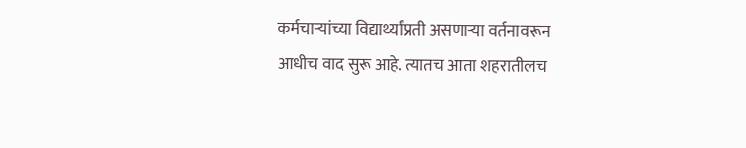कर्मचाऱ्यांच्या विद्यार्थ्यांप्रती असणाऱ्या वर्तनावरून आधीच वाद सुरू आहे. त्यातच आता शहरातीलच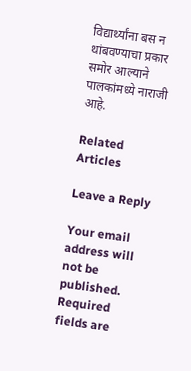विद्यार्थ्यांना बस न थांबवण्याचा प्रकार समोर आल्याने पालकांमध्ये नाराजी आहे.

Related Articles

Leave a Reply

Your email address will not be published. Required fields are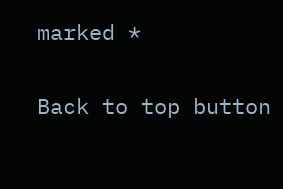marked *

Back to top button